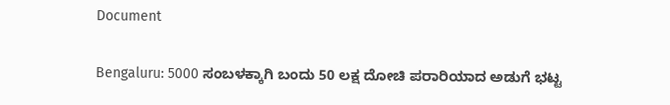Document

Bengaluru: 5000 ಸಂಬಳಕ್ಕಾಗಿ ಬಂದು 50 ಲಕ್ಷ ದೋಚಿ ಪರಾರಿಯಾದ ಅಡುಗೆ ಭಟ್ಟ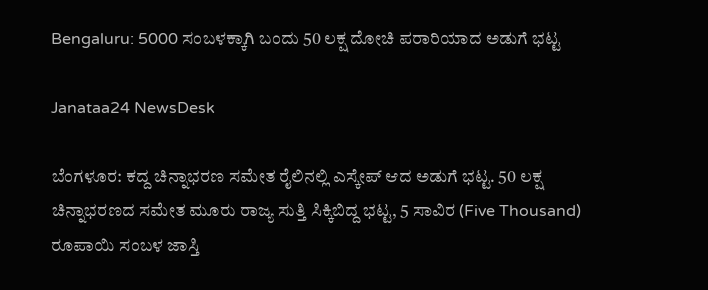Bengaluru: 5000 ಸಂಬಳಕ್ಕಾಗಿ ಬಂದು 50 ಲಕ್ಷ ದೋಚಿ ಪರಾರಿಯಾದ ಅಡುಗೆ ಭಟ್ಟ

Janataa24 NewsDesk

ಬೆಂಗಳೂರ: ಕದ್ದ ಚಿನ್ನಾಭರಣ ಸಮೇತ ರೈಲಿನಲ್ಲಿ ಎಸ್ಕೇಪ್ ಆದ ಅಡುಗೆ ಭಟ್ಟ. 50 ಲಕ್ಷ ಚಿನ್ನಾಭರಣದ ಸಮೇತ ಮೂರು ರಾಜ್ಯ ಸುತ್ತಿ ಸಿಕ್ಕಿಬಿದ್ದ ಭಟ್ಟ, 5 ಸಾವಿರ (Five Thousand) ರೂಪಾಯಿ ಸಂಬಳ ಜಾಸ್ತಿ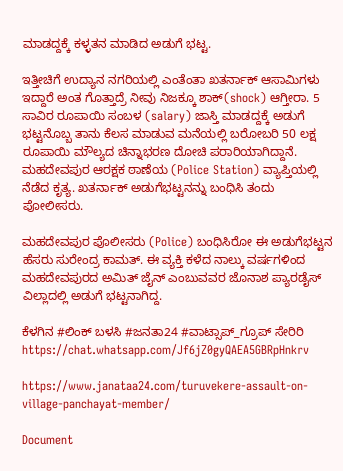ಮಾಡದ್ದಕ್ಕೆ ಕಳ್ಳತನ ಮಾಡಿದ ಅಡುಗೆ ಭಟ್ಟ.

ಇತ್ತೀಚಿಗೆ ಉದ್ಯಾನ ನಗರಿಯಲ್ಲಿ ಎಂತೆಂತಾ ಖತರ್ನಾಕ್ ಆಸಾಮಿಗಳು ಇದ್ದಾರೆ ಅಂತ ಗೊತ್ತಾದ್ರೆ ನೀವು ನಿಜಕ್ಕೂ ಶಾಕ್(shock) ಆಗ್ತೀರಾ. 5 ಸಾವಿರ ರೂಪಾಯಿ ಸಂಬಳ (salary) ಜಾಸ್ತಿ ಮಾಡದ್ದಕ್ಕೆ ಅಡುಗೆ ಭಟ್ಟನೊಬ್ಬ ತಾನು ಕೆಲಸ ಮಾಡುವ ಮನೆಯಲ್ಲಿ ಬರೋಬರಿ 50 ಲಕ್ಷ ರೂಪಾಯಿ ಮೌಲ್ಯದ ಚಿನ್ನಾಭರಣ ದೋಚಿ ಪರಾರಿಯಾಗಿದ್ದಾನೆ. ಮಹದೇವಪುರ ಆರಕ್ಷಕ ಠಾಣೆಯ (Police Station) ವ್ಯಾಪ್ತಿಯಲ್ಲಿ ನೆಡೆದ ಕೃತ್ಯ. ಖತರ್ನಾಕ್‌ ಅಡುಗೆಭಟ್ಟನನ್ನು ಬಂಧಿಸಿ ತಂದು ಪೋಲೀಸರು.

ಮಹದೇವಪುರ ಪೊಲೀಸರು (Police) ಬಂಧಿಸಿರೋ ಈ ಅಡುಗೆಭಟ್ಟನ ಹೆಸರು ಸುರೇಂದ್ರ ಕಾಮತ್. ಈ ವ್ಯಕ್ತಿ ಕಳೆದ ನಾಲ್ಕು ವರ್ಷಗಳಿಂದ ಮಹದೇವಪುರದ ಅಮಿತ್ ಜೈನ್ ಎಂಬುವವರ‌ ಜೊನಾಶ ಪ್ಯಾರಡೈಸ್ ವಿಲ್ಲಾದಲ್ಲಿ ಅಡುಗೆ ಭಟ್ಟನಾಗಿದ್ದ.

ಕೆಳಗಿನ #ಲಿಂಕ್ ಬಳಸಿ #ಜನತಾ24 #ವಾಟ್ಸಾಪ್_ಗ್ರೂಪ್ ಸೇರಿರಿ https://chat.whatsapp.com/Jf6jZ0gyQAEA5GBRpHnkrv

https://www.janataa24.com/turuvekere-assault-on-village-panchayat-member/

Document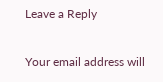Leave a Reply

Your email address will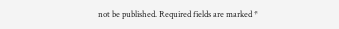not be published. Required fields are marked *